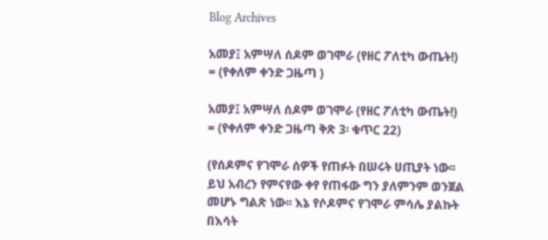Blog Archives

አመያ፤ አምሣለ ሰዶም ወገሞራ (የዘር ፖለቲካ ውጤት!) = (የቀለም ቀንድ ጋዜጣ )

አመያ፤ አምሣለ ሰዶም ወገሞራ (የዘር ፖለቲካ ውጤት!) = (የቀለም ቀንድ ጋዜጣ ቅጽ 3፡ ቁጥር 22)

(የሰዶምና የገሞራ ሰዎች የጠፉት በሠሩት ሀጢያት ነው፡፡ ይህ አብረን የምናየው ቀየ የጠፋው ግን ያለምንም ወንጀል መሆኑ ግልጽ ነው፡፡ እኔ የሶዶምና የገሞራ ምሳሌ ያልኩት በእሳት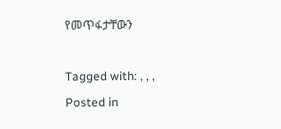የመጥፋታቸውን

Tagged with: , , ,
Posted in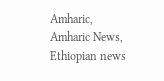Amharic, Amharic News, Ethiopian news